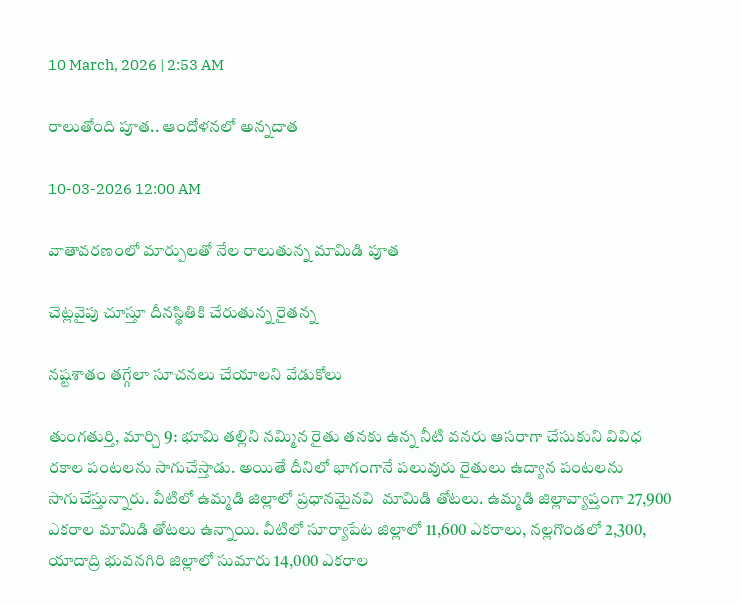10 March, 2026 | 2:53 AM

రాలుతోంది పూత.. ఆందోళనలో అన్నదాత

10-03-2026 12:00 AM

వాతావరణంలో మార్పులతో నేల రాలుతున్న మామిడి పూత

చెట్లవైపు చూస్తూ దీనస్థితికి చేరుతున్న రైతన్న

నష్టశాతం తగ్గేలా సూచనలు చేయాలని వేడుకోలు

తుంగతుర్తి, మార్చి 9: భూమి తల్లిని నమ్మిన రైతు తనకు ఉన్న నీటి వనరు ఆసరాగా చేసుకుని వివిధ రకాల పంటలను సాగుచేస్తాడు. అయితే దీనిలో భాగంగానే పలువురు రైతులు ఉద్యాన పంటలను సాగుచేస్తున్నారు. వీటిలో ఉమ్మడి జిల్లాలో ప్రధానమైనవి  మామిడి తోటలు. ఉమ్మడి జిల్లావ్యాప్తంగా 27,900 ఎకరాల మామిడి తోటలు ఉన్నాయి. వీటిలో సూర్యాపేట జిల్లాలో 11,600 ఎకరాలు, నల్లగొండలో 2,300, యాదాద్రి భువనగిరి జిల్లాలో సుమారు 14,000 ఎకరాల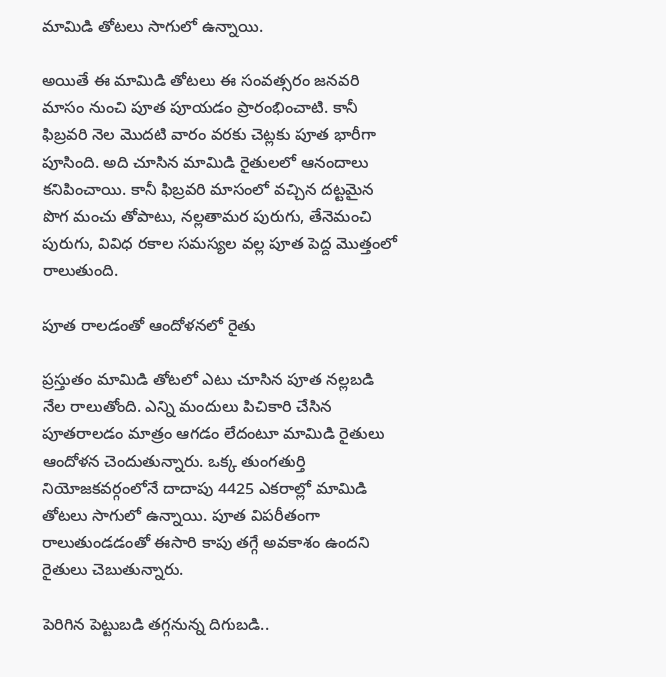మామిడి తోటలు సాగులో ఉన్నాయి.

అయితే ఈ మామిడి తోటలు ఈ సంవత్సరం జనవరి మాసం నుంచి పూత పూయడం ప్రారంభించాటి. కానీ ఫిబ్రవరి నెల మొదటి వారం వరకు చెట్లకు పూత భారీగా పూసింది. అది చూసిన మామిడి రైతులలో ఆనందాలు కనిపించాయి. కానీ ఫిబ్రవరి మాసంలో వచ్చిన దట్టమైన పొగ మంచు తోపాటు, నల్లతామర పురుగు, తేనెమంచి పురుగు, వివిధ రకాల సమస్యల వల్ల పూత పెద్ద మొత్తంలో రాలుతుంది.

పూత రాలడంతో ఆందోళనలో రైతు

ప్రస్తుతం మామిడి తోటలో ఎటు చూసిన పూత నల్లబడి నేల రాలుతోంది. ఎన్ని మందులు పిచికారి చేసిన పూతరాలడం మాత్రం ఆగడం లేదంటూ మామిడి రైతులు ఆందోళన చెందుతున్నారు. ఒక్క తుంగతుర్తి నియోజకవర్గంలోనే దాదాపు 4425 ఎకరాల్లో మామిడి తోటలు సాగులో ఉన్నాయి. పూత విపరీతంగా రాలుతుండడంతో ఈసారి కాపు తగ్గే అవకాశం ఉందని రైతులు చెబుతున్నారు.

పెరిగిన పెట్టుబడి తగ్గనున్న దిగుబడి..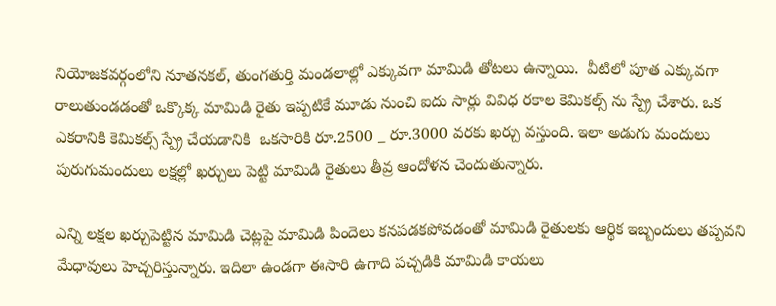నియోజకవర్గంలోని నూతనకల్, తుంగతుర్తి మండలాల్లో ఎక్కువగా మామిడి తోటలు ఉన్నాయి.  వీటిలో పూత ఎక్కువగా రాలుతుండడంతో ఒక్కొక్క మామిడి రైతు ఇప్పటికే మూడు నుంచి ఐదు సార్లు వివిధ రకాల కెమికల్స్ ను స్ప్రే చేశారు. ఒక ఎకరానికి కెమికల్స్ స్ప్రే చేయడానికి  ఒకసారికి రూ.2500 _ రూ.3000 వరకు ఖర్చు వస్తుంది. ఇలా అడుగు మందులు పురుగుమందులు లక్షల్లో ఖర్చులు పెట్టి మామిడి రైతులు తీవ్ర ఆందోళన చెందుతున్నారు.

ఎన్ని లక్షల ఖర్చుపెట్టిన మామిడి చెట్లపై మామిడి పిందెలు కనపడకపోవడంతో మామిడి రైతులకు ఆర్థిక ఇబ్బందులు తప్పవని మేధావులు హెచ్చరిస్తున్నారు. ఇదిలా ఉండగా ఈసారి ఉగాది పచ్చడికి మామిడి కాయలు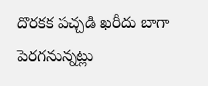దొరకక పచ్చడి ఖరీదు బాగా పెరగనున్నట్లు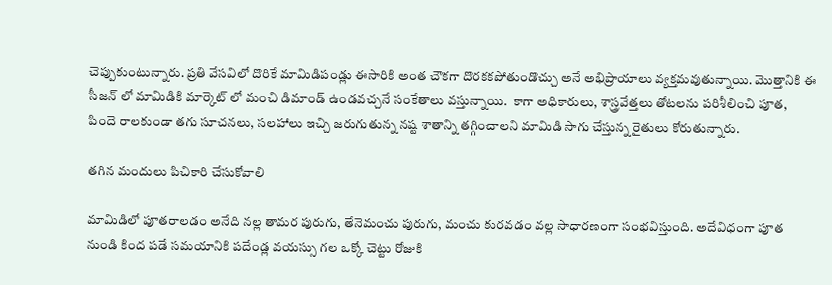చెప్పుకుంటున్నారు. ప్రతి వేసవిలో దొరికే మామిడిపండ్లు ఈసారికి అంత చౌకగా దొరకకపోతుండొచ్చు అనే అభిప్రాయాలు వ్యక్తమవుతున్నాయి. మొత్తానికి ఈ సీజన్ లో మామిడికి మార్కెట్ లో మంచి డిమాండ్ ఉండవచ్చనే సంకేతాలు వస్తున్నాయి.  కాగా అధికారులు, శాస్త్రవేత్తలు తోటలను పరిశీలించి పూత, పిందె రాలకుండా తగు సూచనలు, సలహాలు ఇచ్చి జరుగుతున్న నష్ట శాతాన్ని తగ్గించాలని మామిడి సాగు చేస్తున్న రైతులు కోరుతున్నారు.

తగిన మందులు పిచికారి చేసుకోవాలి

మామిడిలో పూతరాలడం అనేది నల్ల తామర పురుగు, తేనెమంచు పురుగు, మంచు కురవడం వల్ల సాధారణంగా సంభవిస్తుంది. అదేవిధంగా పూత నుండి కింద పడే సమయానికి పదేండ్ల వయస్సు గల ఒక్కో చెట్టు రోజుకి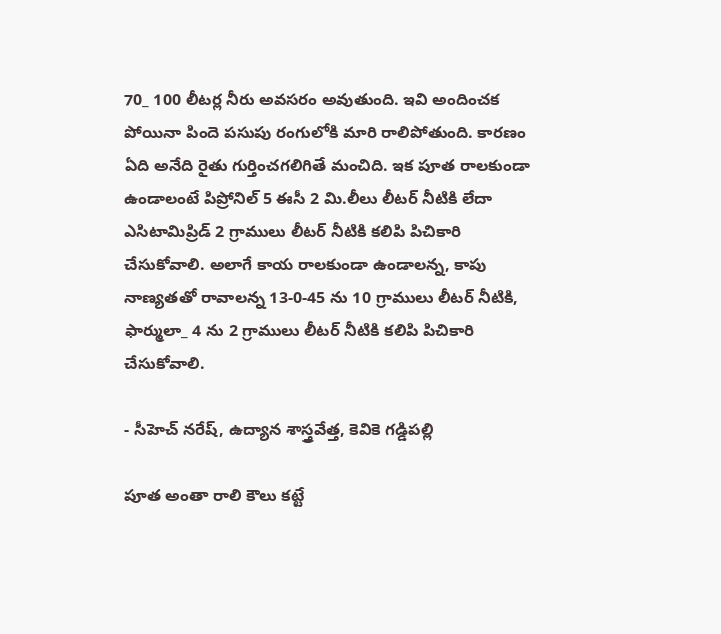70_ 100 లీటర్ల నీరు అవసరం అవుతుంది. ఇవి అందించక పోయినా పిందె పసుపు రంగులోకి మారి రాలిపోతుంది. కారణం ఏది అనేది రైతు గుర్తించగలిగితే మంచిది. ఇక పూత రాలకుండా ఉండాలంటే పిప్రోనిల్ 5 ఈసీ 2 మి.లీలు లీటర్ నీటికి లేదా ఎసిటామిప్రిడ్ 2 గ్రాములు లీటర్ నీటికి కలిపి పిచికారి చేసుకోవాలి. అలాగే కాయ రాలకుండా ఉండాలన్న, కాపు నాణ్యతతో రావాలన్న 13-0-45 ను 10 గ్రాములు లీటర్ నీటికి, ఫార్ములా_ 4 ను 2 గ్రాములు లీటర్ నీటికి కలిపి పిచికారి చేసుకోవాలి.

- సీహెచ్ నరేష్, ఉద్యాన శాస్త్రవేత్త, కెవికె గడ్డిపల్లి

పూత అంతా రాలి కౌలు కట్టే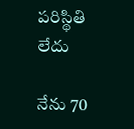పరిస్థితి లేదు

నేను 70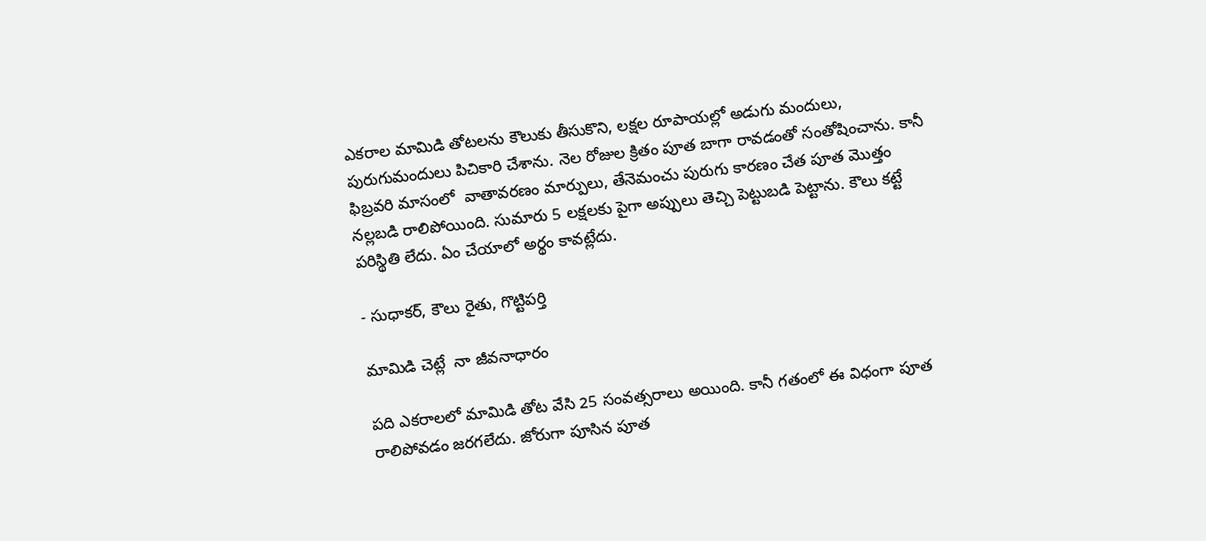ఎకరాల మామిడి తోటలను కౌలుకు తీసుకొని, లక్షల రూపాయల్లో అడుగు మందులు, పురుగుమందులు పిచికారి చేశాను. నెల రోజుల క్రితం పూత బాగా రావడంతో సంతోషించాను. కానీ  ఫిబ్రవరి మాసంలో  వాతావరణం మార్పులు, తేనెమంచు పురుగు కారణం చేత పూత మొత్తం నల్లబడి రాలిపోయింది. సుమారు 5 లక్షలకు పైగా అప్పులు తెచ్చి పెట్టుబడి పెట్టాను. కౌలు కట్టే పరిస్థితి లేదు. ఏం చేయాలో అర్థం కావట్లేదు.

- సుధాకర్, కౌలు రైతు, గొట్టిపర్తి

మామిడి చెట్లే  నా జీవనాధారం

పది ఎకరాలలో మామిడి తోట వేసి 25 సంవత్సరాలు అయింది. కానీ గతంలో ఈ విధంగా పూత రాలిపోవడం జరగలేదు. జోరుగా పూసిన పూత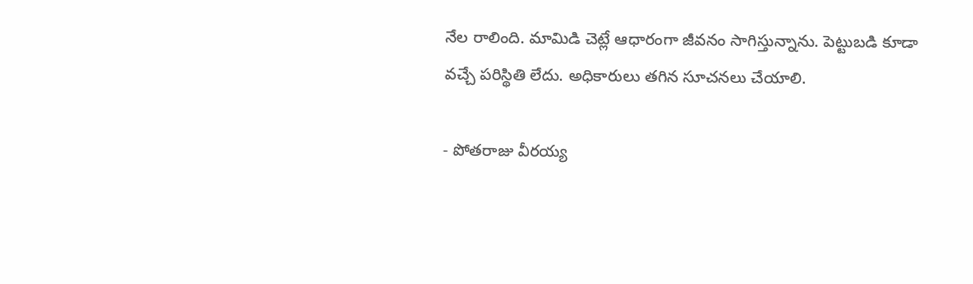నేల రాలింది. మామిడి చెట్లే ఆధారంగా జీవనం సాగిస్తున్నాను. పెట్టుబడి కూడా వచ్చే పరిస్థితి లేదు. అధికారులు తగిన సూచనలు చేయాలి.

- పోతరాజు వీరయ్య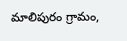మాలిపురం గ్రామం,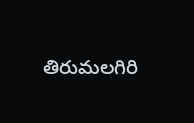తిరుమలగిరి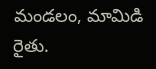మండలం, మామిడి రైతు.